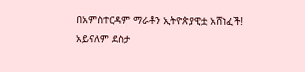በአምስተርዳም ማራቶን ኢትዮጵያዊቷ አሸነፈች!
አይናለም ደስታ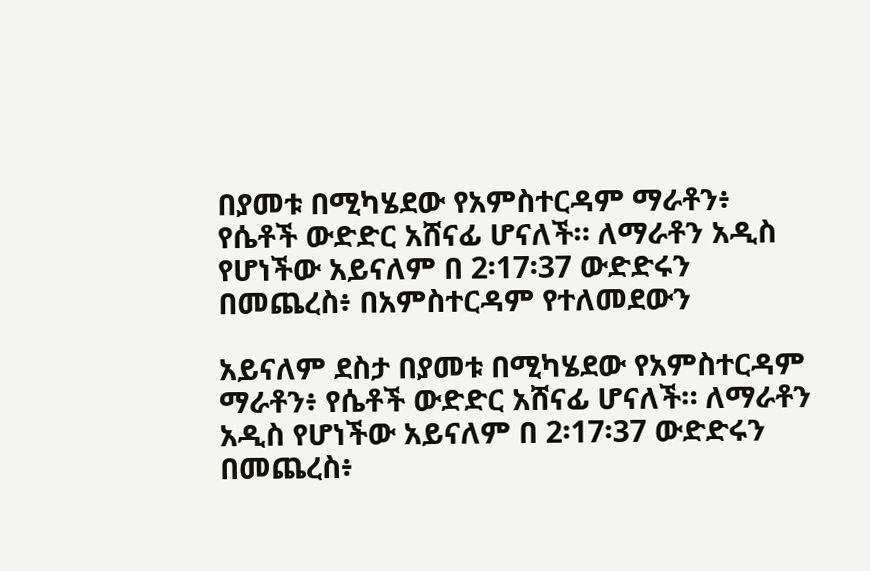በያመቱ በሚካሄደው የአምስተርዳም ማራቶን፥ የሴቶች ውድድር አሸናፊ ሆናለች። ለማራቶን አዲስ የሆነችው አይናለም በ 2፡17፡37 ውድድሩን በመጨረስ፥ በአምስተርዳም የተለመደውን

አይናለም ደስታ በያመቱ በሚካሄደው የአምስተርዳም ማራቶን፥ የሴቶች ውድድር አሸናፊ ሆናለች። ለማራቶን አዲስ የሆነችው አይናለም በ 2፡17፡37 ውድድሩን በመጨረስ፥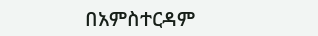በአምስተርዳም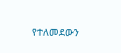የተለመደውን